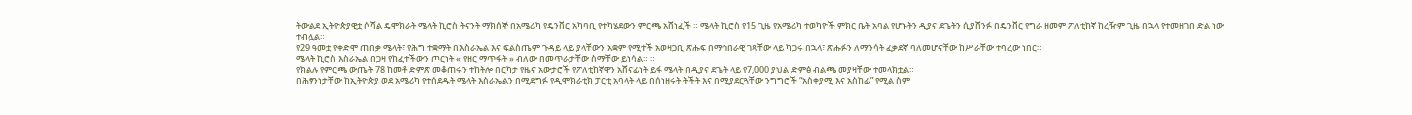ትውልደ ኢትዮጵያዊቷ ሶሻል ዴሞክራት ሜላት ኪሮስ ትናንት ማክሰኞ በአሜሪካ የዴንቨር አካባቢ የተካሄደውን ምርጫ አሸነፈች ። ሜላት ኪሮስ የ15 ጊዜ የአሜሪካ ተወካዮች ምክር ቤት አባል የሆኑትን ዲያና ደጌትን ሲያሸንፉ በዴንቨር የግራ ዘመም ፖለቲከኛ ከረዥም ጊዜ በኋላ የተመዘገበ ድል ነው ተብሏል።
የ29 ዓመቷ የቀድሞ ጠበቃ ሜላት፣ የሕግ ተቋማት በእስራኤል እና ፍልስጤም ጉዳይ ላይ ያላቸውን አቋም የሚተች አወዛጋቢ ጽሑፍ በማኅበራዊ ገጻቸው ላይ ካጋሩ በኋላ፣ ጽሑፉን ለማንሳት ፈቃደኛ ባለመሆናቸው ከሥራቸው ተባረው ነበር።
ሜላት ኪሮስ እስራኤል በጋዛ የከፈተችውን ጦርነት « የዘር ማጥፋት » ብለው በመጥራታቸው ስማቸው ይነሳል። ።
የክልሉ የምርጫ ውጤት 78 ከመቶ ድምጽ መቆጠሩን ተከትሎ በርካታ የዜና አውታሮች የፖለቲከኛዋን አሸናፊነት ይፋ ሜላት በዲያና ደጌት ላይ የ7,000 ያህል ድምፅ ብልጫ መያዛቸው ተመላክቷል።
በሕፃንነታቸው ከኢትዮጵያ ወደ አሜሪካ የተሰደዱት ሜላት እስራኤልን በሚደግፉ የዲሞክራቲክ ፓርቲ አባላት ላይ በሰነዘሩት ትችት እና በሚያደርጓቸው ንግግሮች “አስቀያሚ እና አስከፊ” የሚል ስም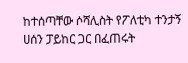ከተሰጣቸው ሶሻሊስት የፖለቲካ ተንታኝ ሀሰን ፓይከር ጋር በፈጠሩት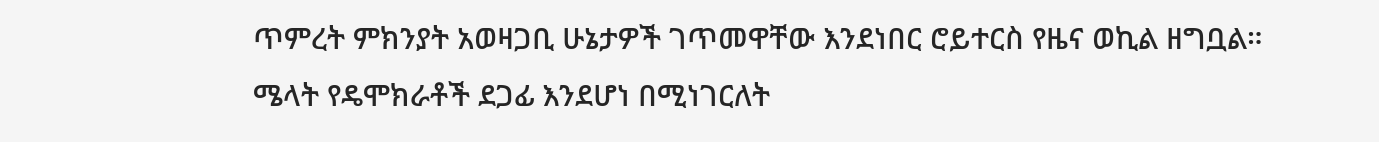ጥምረት ምክንያት አወዛጋቢ ሁኔታዎች ገጥመዋቸው እንደነበር ሮይተርስ የዜና ወኪል ዘግቧል።
ሜላት የዴሞክራቶች ደጋፊ እንደሆነ በሚነገርለት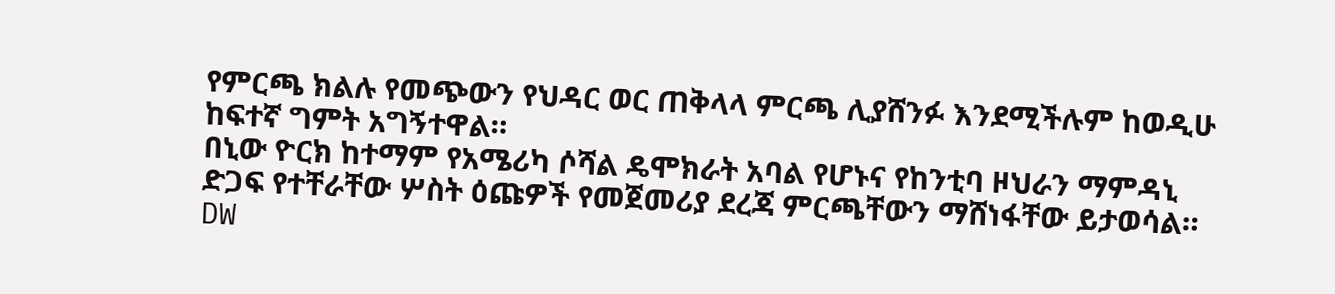የምርጫ ክልሉ የመጭውን የህዳር ወር ጠቅላላ ምርጫ ሊያሸንፉ እንደሚችሉም ከወዲሁ ከፍተኛ ግምት አግኝተዋል።
በኒው ዮርክ ከተማም የአሜሪካ ሶሻል ዴሞክራት አባል የሆኑና የከንቲባ ዞህራን ማምዳኒ ድጋፍ የተቸራቸው ሦስት ዕጩዎች የመጀመሪያ ደረጃ ምርጫቸውን ማሸነፋቸው ይታወሳል።
DW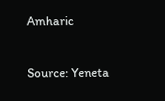Amharic

Source: Yeneta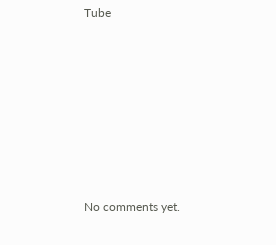Tube








No comments yet.